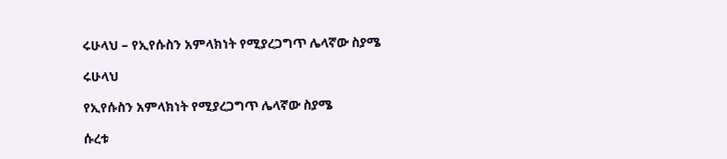ሩሁላህ – የኢየሱስን አምላክነት የሚያረጋግጥ ሌላኛው ስያሜ

ሩሁላህ

የኢየሱስን አምላክነት የሚያረጋግጥ ሌላኛው ስያሜ

ሱረቱ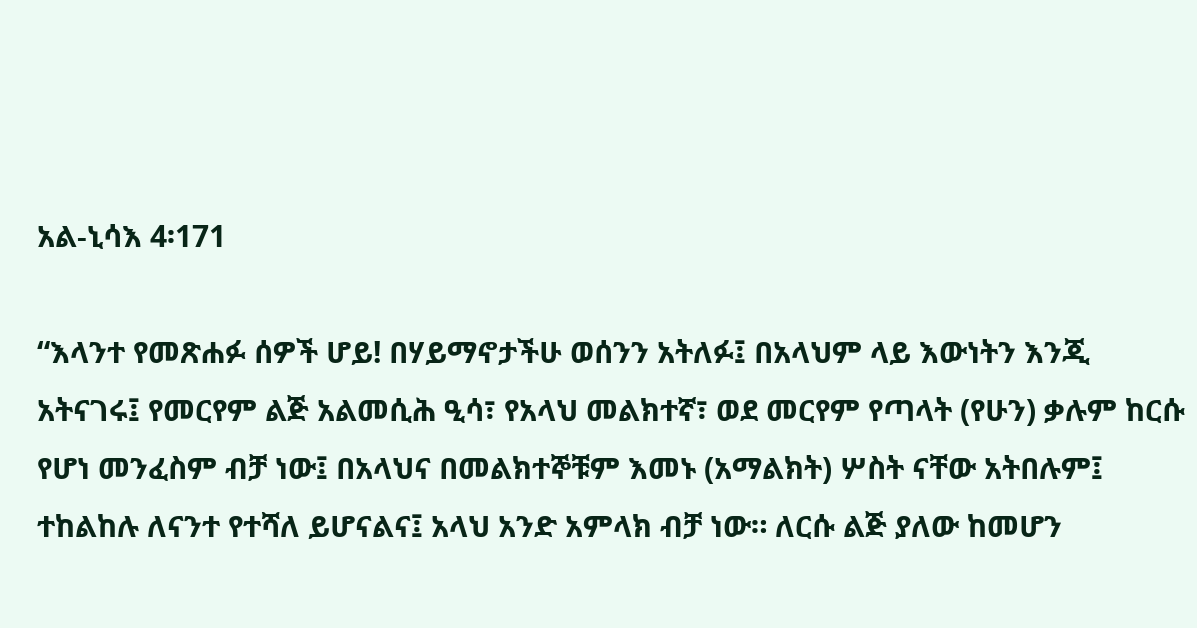አል-ኒሳእ 4፡171

“እላንተ የመጽሐፉ ሰዎች ሆይ! በሃይማኖታችሁ ወሰንን አትለፉ፤ በአላህም ላይ እውነትን እንጂ አትናገሩ፤ የመርየም ልጅ አልመሲሕ ዒሳ፣ የአላህ መልክተኛ፣ ወደ መርየም የጣላት (የሁን) ቃሉም ከርሱ የሆነ መንፈስም ብቻ ነው፤ በአላህና በመልክተኞቹም እመኑ (አማልክት) ሦስት ናቸው አትበሉም፤ ተከልከሉ ለናንተ የተሻለ ይሆናልና፤ አላህ አንድ አምላክ ብቻ ነው። ለርሱ ልጅ ያለው ከመሆን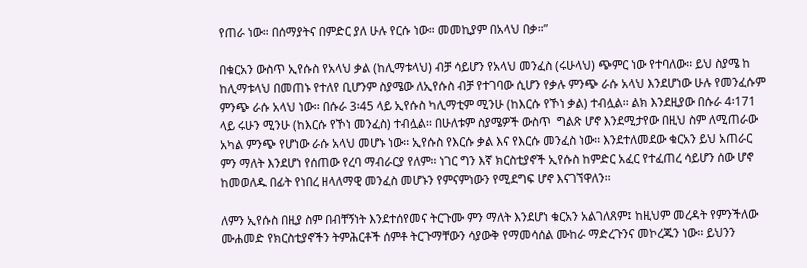የጠራ ነው። በሰማያትና በምድር ያለ ሁሉ የርሱ ነው። መመኪያም በአላህ በቃ።”

በቁርአን ውስጥ ኢየሱስ የአላህ ቃል (ከሊማቱላህ) ብቻ ሳይሆን የአላህ መንፈስ (ሩሁላህ) ጭምር ነው የተባለው፡፡ ይህ ስያሜ ከ ከሊማቱላህ በመጠኑ የተለየ ቢሆንም ስያሜው ለኢየሱስ ብቻ የተገባው ሲሆን የቃሉ ምንጭ ራሱ አላህ እንደሆነው ሁሉ የመንፈሱም ምንጭ ራሱ አላህ ነው፡፡ በሱራ 3፡45 ላይ ኢየሱስ ካሊማቲም ሚንሁ (ከእርሱ የኾነ ቃል) ተብሏል፡፡ ልክ እንደዚያው በሱራ 4፡171 ላይ ሩሁን ሚንሁ (ከእርሱ የኾነ መንፈስ) ተብሏል፡፡ በሁለቱም ስያሜዎች ውስጥ  ግልጽ ሆኖ እንደሚታየው በዚህ ስም ለሚጠራው አካል ምንጭ የሆነው ራሱ አላህ መሆኑ ነው፡፡ ኢየሱስ የእርሱ ቃል እና የእርሱ መንፈስ ነው፡፡ እንደተለመደው ቁርአን ይህ አጠራር ምን ማለት እንደሆነ የሰጠው የረባ ማብራርያ የለም፡፡ ነገር ግን እኛ ክርስቲያኖች ኢየሱስ ከምድር አፈር የተፈጠረ ሳይሆን ሰው ሆኖ ከመወለዱ በፊት የነበረ ዘላለማዊ መንፈስ መሆኑን የምናምነውን የሚደግፍ ሆኖ እናገኘዋለን፡፡

ለምን ኢየሱስ በዚያ ስም በብቸኝነት እንደተሰየመና ትርጉሙ ምን ማለት እንደሆነ ቁርአን አልገለጸም፤ ከዚህም መረዳት የምንችለው ሙሐመድ የክርስቲያኖችን ትምሕርቶች ሰምቶ ትርጉማቸውን ሳያውቅ የማመሳሰል ሙከራ ማድረጉንና መኮረጁን ነው፡፡ ይህንን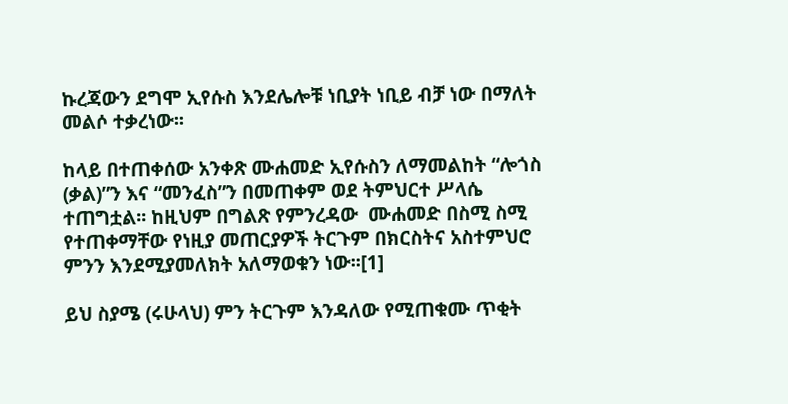ኩረጃውን ደግሞ ኢየሱስ እንደሌሎቹ ነቢያት ነቢይ ብቻ ነው በማለት መልሶ ተቃረነው፡፡

ከላይ በተጠቀሰው አንቀጽ ሙሐመድ ኢየሱስን ለማመልከት “ሎጎስ (ቃል)”ን እና “መንፈስ”ን በመጠቀም ወደ ትምህርተ ሥላሴ ተጠግቷል፡፡ ከዚህም በግልጽ የምንረዳው  ሙሐመድ በስሚ ስሚ የተጠቀማቸው የነዚያ መጠርያዎች ትርጉም በክርስትና አስተምህሮ ምንን እንደሚያመለክት አለማወቁን ነው፡፡[1]

ይህ ስያሜ (ሩሁላህ) ምን ትርጉም እንዳለው የሚጠቁሙ ጥቂት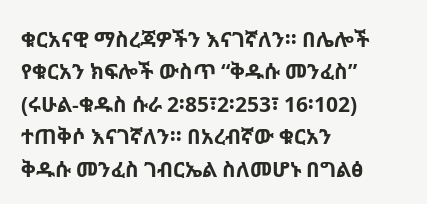ቁርአናዊ ማስረጃዎችን እናገኛለን፡፡ በሌሎች የቁርአን ክፍሎች ውስጥ “ቅዱሱ መንፈስ” (ሩሁል-ቁዱስ ሱራ 2፡85፣2፡253፣ 16፡102) ተጠቅሶ እናገኛለን፡፡ በአረብኛው ቁርአን ቅዱሱ መንፈስ ገብርኤል ስለመሆኑ በግልፅ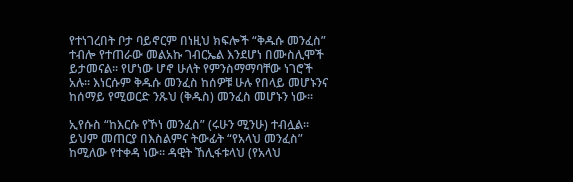የተነገረበት ቦታ ባይኖርም በነዚህ ክፍሎች “ቅዱሱ መንፈስ” ተብሎ የተጠራው መልአኩ ገብርኤል እንደሆነ በሙስሊሞች ይታመናል፡፡ የሆነው ሆኖ ሁለት የምንስማማባቸው ነገሮች አሉ፡፡ እነርሱም ቅዱሱ መንፈስ ከሰዎቹ ሁሉ የበላይ መሆኑንና ከሰማይ የሚወርድ ንጹህ (ቅዱስ) መንፈስ መሆኑን ነው፡፡

ኢየሱስ “ከእርሱ የኾነ መንፈስ” (ሩሁን ሚንሁ) ተብሏል፡፡ ይህም መጠርያ በእስልምና ትውፊት “የአላህ መንፈስ” ከሚለው የተቀዳ ነው፡፡ ዳዊት ኸሊፋቱላህ (የአላህ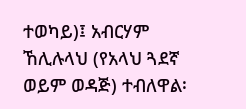ተወካይ)፤ አብርሃም ኸሊሉላህ (የአላህ ጓደኛ ወይም ወዳጅ) ተብለዋል፡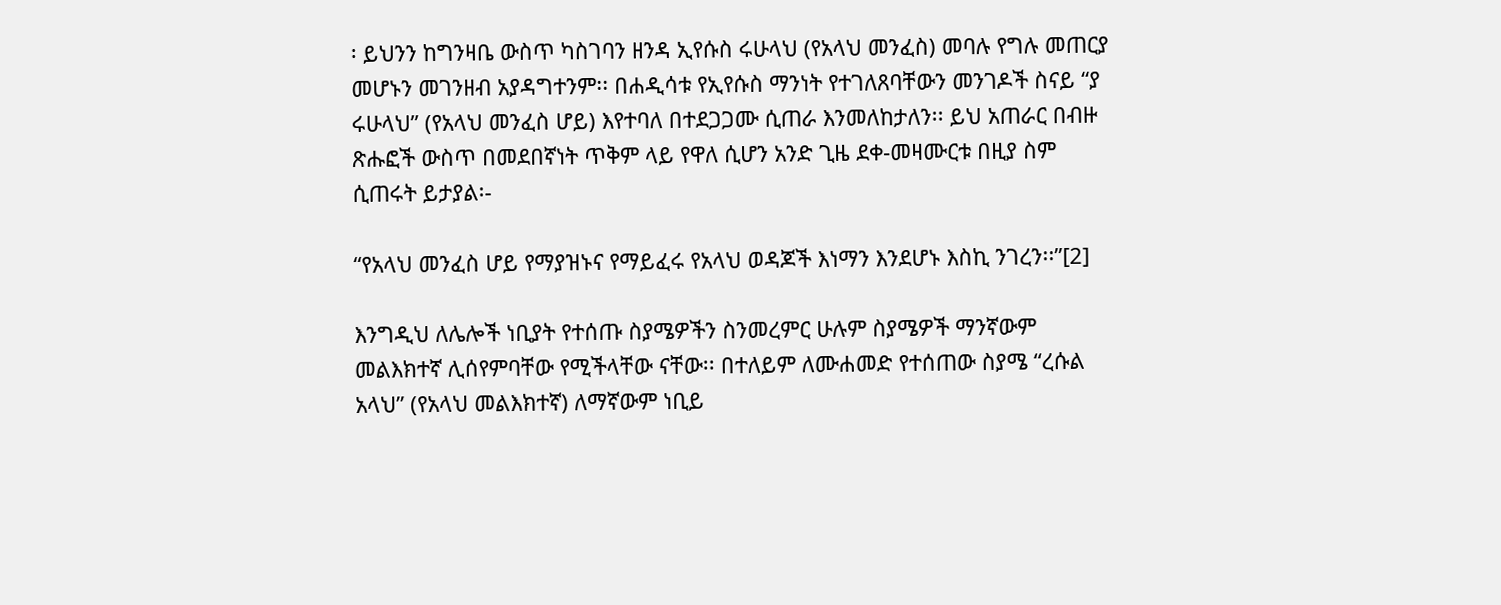፡ ይህንን ከግንዛቤ ውስጥ ካስገባን ዘንዳ ኢየሱስ ሩሁላህ (የአላህ መንፈስ) መባሉ የግሉ መጠርያ መሆኑን መገንዘብ አያዳግተንም፡፡ በሐዲሳቱ የኢየሱስ ማንነት የተገለጸባቸውን መንገዶች ስናይ “ያ ሩሁላህ” (የአላህ መንፈስ ሆይ) እየተባለ በተደጋጋሙ ሲጠራ እንመለከታለን፡፡ ይህ አጠራር በብዙ ጽሑፎች ውስጥ በመደበኛነት ጥቅም ላይ የዋለ ሲሆን አንድ ጊዜ ደቀ-መዛሙርቱ በዚያ ስም ሲጠሩት ይታያል፡-

“የአላህ መንፈስ ሆይ የማያዝኑና የማይፈሩ የአላህ ወዳጆች እነማን እንደሆኑ እስኪ ንገረን፡፡”[2]

እንግዲህ ለሌሎች ነቢያት የተሰጡ ስያሜዎችን ስንመረምር ሁሉም ስያሜዎች ማንኛውም መልእክተኛ ሊሰየምባቸው የሚችላቸው ናቸው፡፡ በተለይም ለሙሐመድ የተሰጠው ስያሜ “ረሱል አላህ” (የአላህ መልእክተኛ) ለማኛውም ነቢይ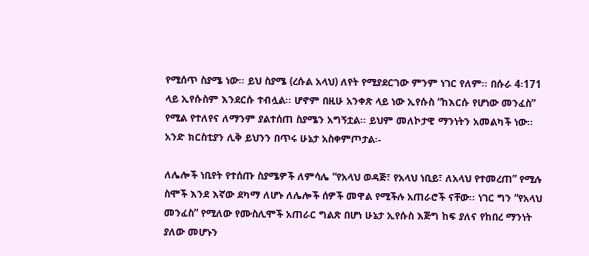የሚሰጥ ስያሜ ነው፡፡ ይህ ስያሜ (ረሱል አላህ) ለየት የሚያደርገው ምንም ነገር የለም፡፡ በሱራ 4፡171 ላይ ኢየሱስም እንደርሱ ተብሏል፡፡ ሆኖም በዚሁ አንቀጽ ላይ ነው ኢየሱስ “ከእርሱ የሆነው መንፈስ” የሚል የተለየና ለማንም ያልተሰጠ ስያሜን አግኝቷል፡፡ ይህም መለኮታዊ ማንነትን አመልካች ነው፡፡ አንድ ክርስቲያን ሊቅ ይህንን በጥሩ ሁኔታ አስቀምጦታል፡-

ለሌሎች ነቢየት የተሰጡ ስያሜዎች ለምሳሌ “የአላህ ወዳጅ፣ የአላህ ነቢይ፣ ለአላህ የተመረጠ” የሚሉ ስሞች እንደ እኛው ደካማ ለሆኑ ለሌሎች ሰዎች መዋል የሚችሉ አጠራሮች ናቸው፡፡ ነገር ግን “የአላህ መንፈስ” የሚለው የሙስሊሞች አጠራር ግልጽ በሆነ ሁኔታ ኢየሱስ እጅግ ከፍ ያለና የከበረ ማንነት ያለው መሆኑን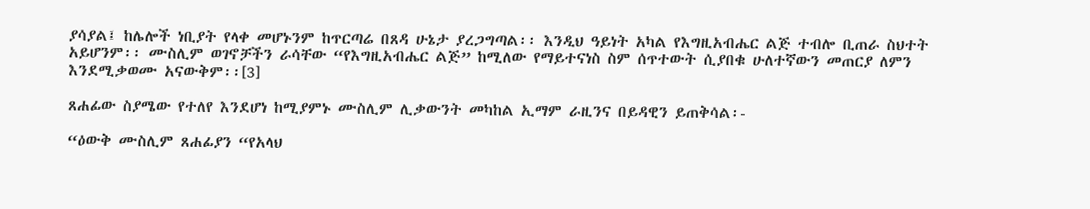ያሳያል፤ ከሌሎች ነቢያት የላቀ መሆኑንም ከጥርጣሬ በጸዳ ሁኔታ ያረጋግጣል፡፡ እንዲህ ዓይነት አካል የእግዚአብሔር ልጅ ተብሎ ቢጠራ ስህተት አይሆንም፡፡ ሙስሊም ወገኖቻችን ራሳቸው “የእግዚአብሔር ልጅ” ከሚለው የማይተናነስ ስም ሰጥተውት ሲያበቁ ሁለተኛውን መጠርያ ለምን እንደሚቃወሙ አናውቅም፡፡[3]

ጸሐፊው ስያሜው የተለየ እንደሆነ ከሚያምኑ ሙስሊም ሊቃውንት መካከል ኢማም ራዚንና በይዳዊን ይጠቅሳል፡-

“ዕውቅ ሙስሊም ጸሐፊያን “የአላህ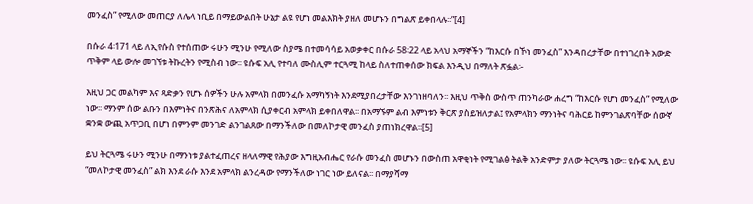መንፈስ” የሚለው መጠርያ ለሌላ ነቢይ በማይውልበት ሁኔታ ልዩ የሆነ መልእክት ያዘለ መሆኑን በግልጽ ይቀበላሉ፡፡”[4]

በሱራ 4፡171 ላይ ለኢየሱስ የተሰጠው ሩሁን ሚንሁ የሚለው ስያሜ በተመሳሳይ አወቃቀር በሱራ 58፡22 ላይ አላህ አማኞችን “ከእርሱ በኾነ መንፈስ” እንዳበረታቸው በተነገረበት አውድ ጥቅም ላይ ውሎ መገኘቱ ትኩረትን የሚስብ ነው፡፡ ዩሱፍ አሊ የተባለ ሙስሊም ተርጓሚ ከላይ ስለተጠቀሰው ክፍል እንዲህ በማለት ጽፏል፡-

እዚህ ጋር መልካም እና ጻድቃን የሆኑ ሰዎችን ሁሉ አምላክ በመንፈሱ አማካኝነት እንደሚያበረታቸው እንገነዘባለን፡፡ እዚህ ጥቅስ ውስጥ ጠንካራው ሐረግ “ከእርሱ የሆነ መንፈስ” የሚለው ነው፡፡ ማንም ሰው ልቡን በእምነትና በንጽሕና ለአምላክ ሲያቀርብ አምላክ ይቀበለዋል፡፡ በአማኙም ልብ እምነቱን ቅርጽ ያስይዝለታል፤ የአምላክን ማንነትና ባሕርይ ከምንገልጽባቸው ሰውኛ ቋንቋ ውጪ አጥጋቢ በሆነ በምንም መንገድ ልንገልጸው በማንችለው በመለኮታዊ መንፈስ ያጠነክረዋል፡፡[5]

ይህ ትርጓሜ ሩሁን ሚንሁ በማንነቱ ያልተፈጠረና ዘላለማዊ የሕያው እግዚአብሔር የራሱ መንፈስ መሆኑን በውስጠ አዋቂነት የሚገልፅ ትልቅ አንድምታ ያለው ትርጓሜ ነው፡፡ ዩሱፍ አሊ ይህ “መለኮታዊ መንፈስ” ልክ እንደ ራሱ እንደ አምላክ ልንረዳው የማንችለው ነገር ነው ይለናል፡፡ በማያሻማ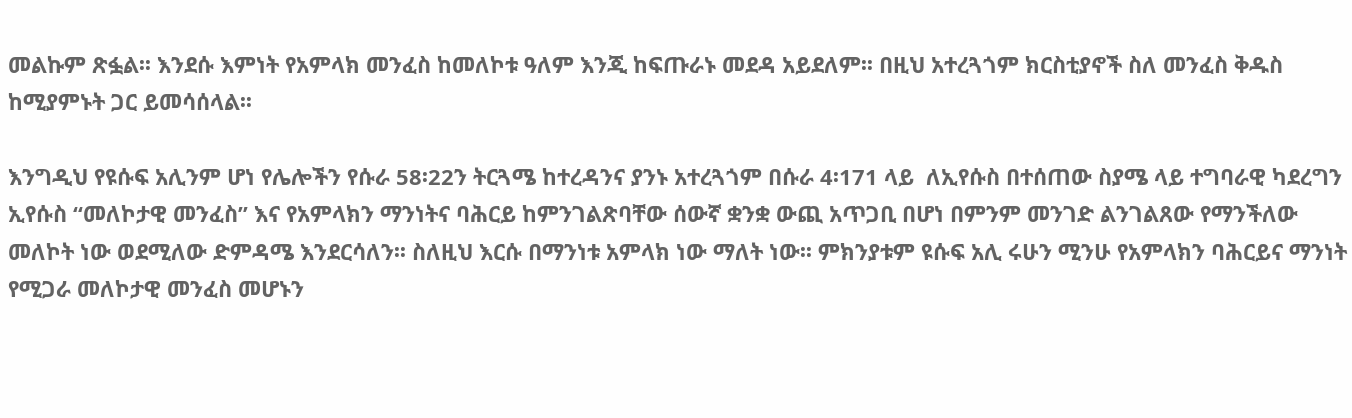መልኩም ጽፏል፡፡ እንደሱ እምነት የአምላክ መንፈስ ከመለኮቱ ዓለም እንጂ ከፍጡራኑ መደዳ አይደለም፡፡ በዚህ አተረጓጎም ክርስቲያኖች ስለ መንፈስ ቅዱስ ከሚያምኑት ጋር ይመሳሰላል፡፡

እንግዲህ የዩሱፍ አሊንም ሆነ የሌሎችን የሱራ 58፡22ን ትርጓሜ ከተረዳንና ያንኑ አተረጓጎም በሱራ 4፡171 ላይ  ለኢየሱስ በተሰጠው ስያሜ ላይ ተግባራዊ ካደረግን ኢየሱስ “መለኮታዊ መንፈስ” እና የአምላክን ማንነትና ባሕርይ ከምንገልጽባቸው ሰውኛ ቋንቋ ውጪ አጥጋቢ በሆነ በምንም መንገድ ልንገልጸው የማንችለው መለኮት ነው ወደሚለው ድምዳሜ እንደርሳለን፡፡ ስለዚህ እርሱ በማንነቱ አምላክ ነው ማለት ነው፡፡ ምክንያቱም ዩሱፍ አሊ ሩሁን ሚንሁ የአምላክን ባሕርይና ማንነት የሚጋራ መለኮታዊ መንፈስ መሆኑን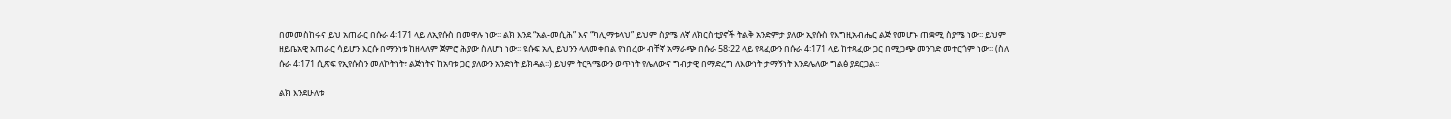በመመስከሩና ይህ አጠራር በሱራ 4፡171 ላይ ለኢየሱስ በመዋሉ ነው፡፡ ልክ እንደ “አል-መሲሕ” እና “ካሊማቱላህ” ይህም ስያሜ ለኛ ለክርስቲያኖች ትልቅ አንድምታ ያለው ኢየሱስ የእግዚአብሔር ልጅ የመሆኑ ጠቋሚ ስያሜ ነው፡፡ ይህም ዘይቤአዊ አጠራር ሳይሆን እርሱ በማንነቱ ከዘላለም ጀምሮ ሕያው ስለሆነ ነው፡፡ ዩሱፍ አሊ ይህንን ላለመቀበል የነበረው ብቸኛ አማራጭ በሱራ 58፡22 ላይ የጻፈውን በሱራ 4፡171 ላይ ከተጻፈው ጋር በሚጋጭ መንገድ መተርጎም ነው፡፡ (ስለ ሱራ 4፡171 ሲጽፍ የኢየሱስን መለኮትነት፣ ልጅነትና ከአባቱ ጋር ያለውን አንድነት ይክዳል፡፡) ይህም ትርጓሜውን ወጥነት የሌለውና ግብታዊ በማድረግ ለእውነት ታማኝነት እንደሌለው ግልፅ ያደርጋል፡፡

ልክ እንደሁለቱ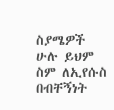ስያሜዎች ሁሉ ይህም ስም ለኢየሱስ በብቸኝነት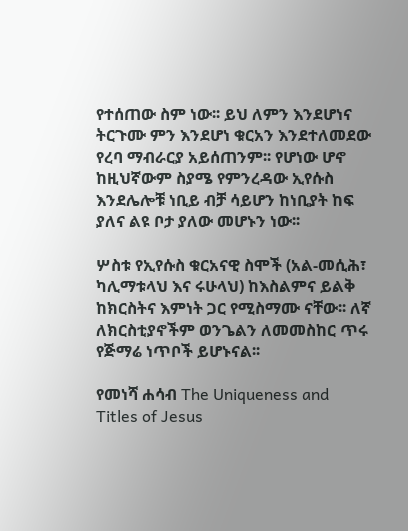የተሰጠው ስም ነው፡፡ ይህ ለምን እንደሆነና ትርጉሙ ምን እንደሆነ ቁርአን እንደተለመደው የረባ ማብራርያ አይሰጠንም፡፡ የሆነው ሆኖ ከዚህኛውም ስያሜ የምንረዳው ኢየሱስ እንደሌሎቹ ነቢይ ብቻ ሳይሆን ከነቢያት ከፍ ያለና ልዩ ቦታ ያለው መሆኑን ነው፡፡

ሦስቱ የኢየሱስ ቁርአናዊ ስሞች (አል-መሲሕ፣ ካሊማቱላህ እና ሩሁላህ) ከእስልምና ይልቅ ከክርስትና እምነት ጋር የሚስማሙ ናቸው፡፡ ለኛ ለክርስቲያኖችም ወንጌልን ለመመስከር ጥሩ የጅማሬ ነጥቦች ይሆኑናል፡፡

የመነሻ ሐሳብ The Uniqueness and Titles of Jesus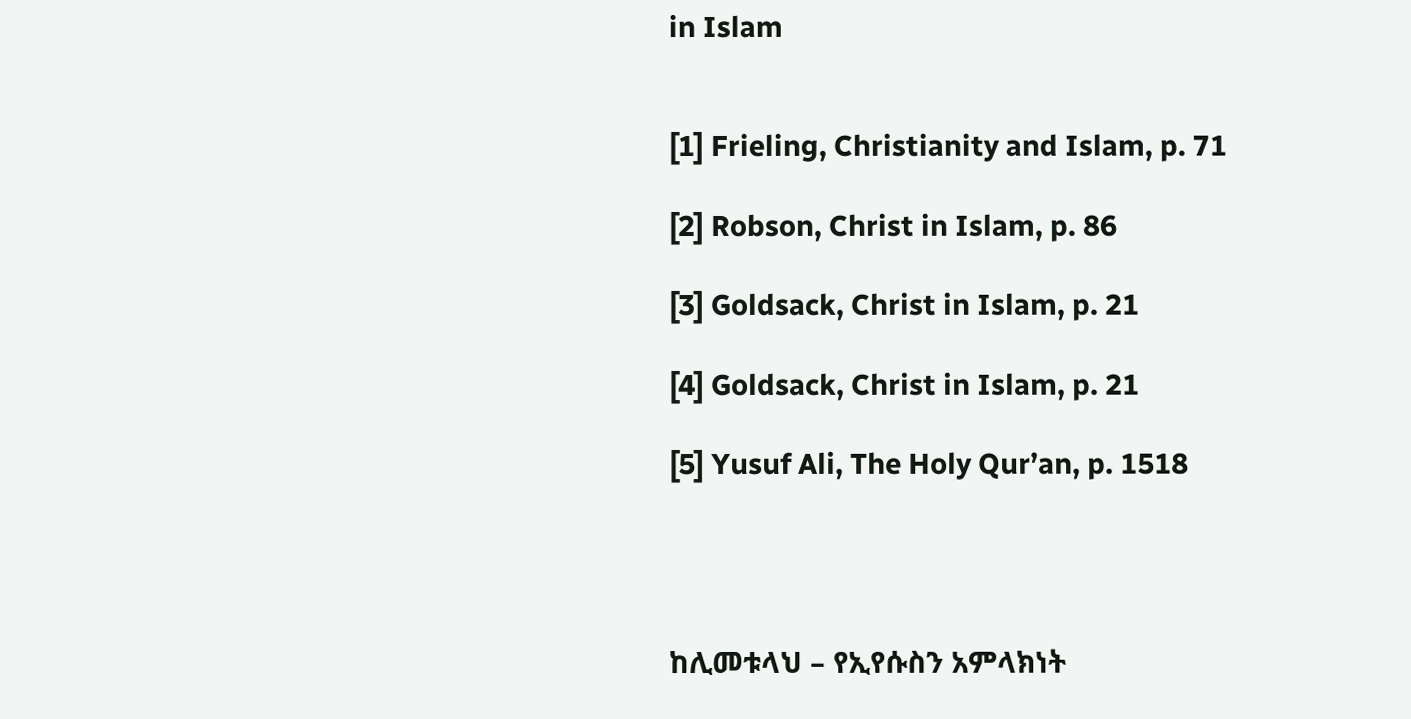in Islam


[1] Frieling, Christianity and Islam, p. 71

[2] Robson, Christ in Islam, p. 86

[3] Goldsack, Christ in Islam, p. 21

[4] Goldsack, Christ in Islam, p. 21

[5] Yusuf Ali, The Holy Qur’an, p. 1518




ከሊመቱላህ – የኢየሱስን አምላክነት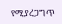የሚያረጋግጥ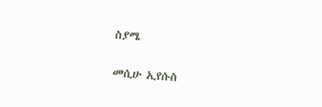ስያሜ

መሲሁ ኢየሱስ